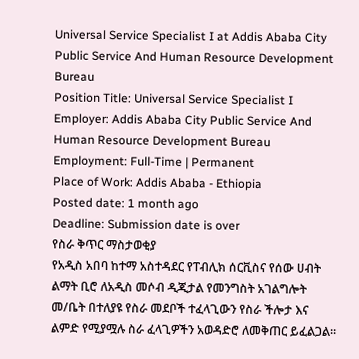Universal Service Specialist I at Addis Ababa City Public Service And Human Resource Development Bureau
Position Title: Universal Service Specialist I
Employer: Addis Ababa City Public Service And Human Resource Development Bureau
Employment: Full-Time | Permanent
Place of Work: Addis Ababa - Ethiopia
Posted date: 1 month ago
Deadline: Submission date is over
የስራ ቅጥር ማስታወቂያ
የአዲስ አበባ ከተማ አስተዳደር የፐብሊክ ሰርቪስና የሰው ሀብት ልማት ቢሮ ለአዲስ መሶብ ዲጂታል የመንግስት አገልግሎት መ/ቤት በተለያዩ የስራ መደቦች ተፈላጊውን የስራ ችሎታ እና ልምድ የሚያሟሉ ስራ ፈላጊዎችን አወዳድሮ ለመቅጠር ይፈልጋል።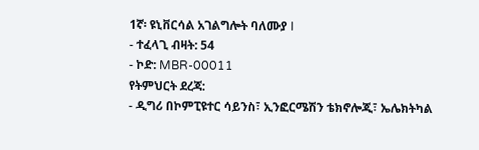1ኛ፡ ዩኒቨርሳል አገልግሎት ባለሙያ I
- ተፈላጊ ብዛት: 54
- ኮድ: MBR-00011
የትምህርት ደረጃ:
- ዲግሪ በኮምፒዩተር ሳይንስ፣ ኢንፎርሜሽን ቴክኖሎጂ፣ ኤሌክትካል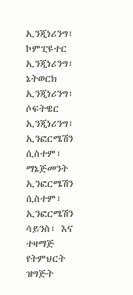ኢንጂነሪንግ፣ ኮምፒዩተር ኢንጂነሪንግ፣ ኔትወርክ ኢንጂነሪንግ፣ ሶፍትዌር ኢንጂነሪንግ፣ ኢንፎርሜሽን ሲስተም፣ ማኔጅመንት ኢንፎርሜሽን ሲስተም፣ ኢንፎርሜሽን ሳይንስ፣ እና ተዛማጅ የትምህርት ዝግጅት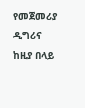የመጀመሪያ ዲግሪና ከዚያ በላይ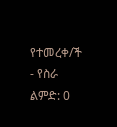የተመረቀ/ች
- የስራ ልምድ: 0